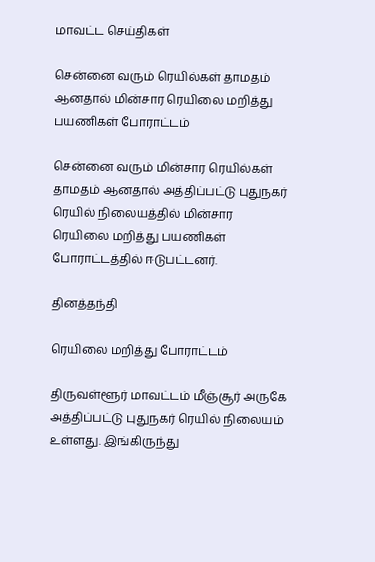மாவட்ட செய்திகள்

சென்னை வரும் ரெயில்கள் தாமதம் ஆனதால் மின்சார ரெயிலை மறித்து பயணிகள் போராட்டம்

சென்னை வரும் மின்சார ரெயில்கள் தாமதம் ஆனதால் அத்திப்பட்டு புதுநகர் ரெயில் நிலையத்தில் மின்சார ரெயிலை மறித்து பயணிகள் போராட்டத்தில் ஈடுபட்டனர்.

தினத்தந்தி

ரெயிலை மறித்து போராட்டம்

திருவள்ளூர் மாவட்டம் மீஞ்சூர் அருகே அத்திப்பட்டு புதுநகர் ரெயில் நிலையம் உள்ளது. இங்கிருந்து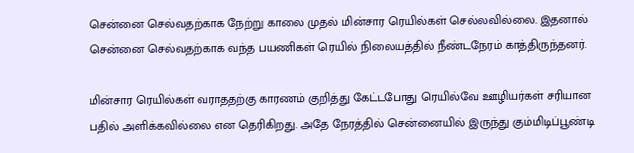சென்னை செல்வதற்காக நேற்று காலை முதல் மின்சார ரெயில்கள் செல்லவில்லை. இதனால் சென்னை செல்வதற்காக வந்த பயணிகள் ரெயில் நிலையத்தில் நீண்டநேரம் காத்திருந்தனர்.

மின்சார ரெயில்கள் வராததற்கு காரணம் குறித்து கேட்டபோது ரெயில்வே ஊழியர்கள் சரியான பதில் அளிக்கவில்லை என தெரிகிறது. அதே நேரத்தில் சென்னையில் இருந்து கும்மிடிப்பூண்டி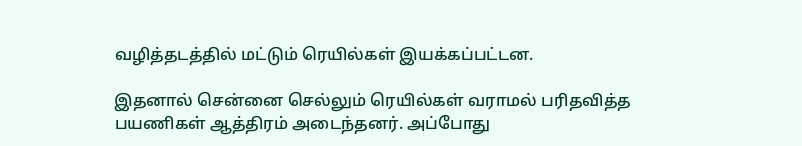வழித்தடத்தில் மட்டும் ரெயில்கள் இயக்கப்பட்டன.

இதனால் சென்னை செல்லும் ரெயில்கள் வராமல் பரிதவித்த பயணிகள் ஆத்திரம் அடைந்தனர். அப்போது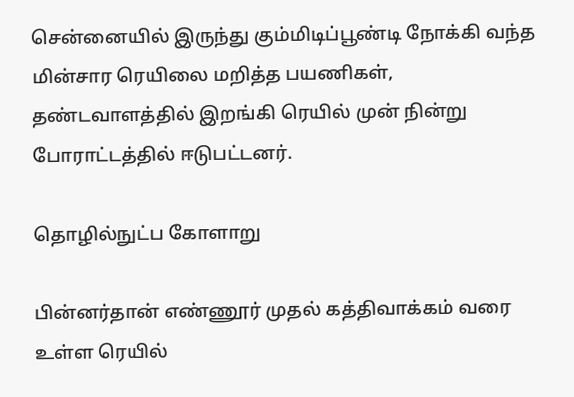சென்னையில் இருந்து கும்மிடிப்பூண்டி நோக்கி வந்த மின்சார ரெயிலை மறித்த பயணிகள், தண்டவாளத்தில் இறங்கி ரெயில் முன் நின்று போராட்டத்தில் ஈடுபட்டனர்.

தொழில்நுட்ப கோளாறு

பின்னர்தான் எண்ணூர் முதல் கத்திவாக்கம் வரை உள்ள ரெயில்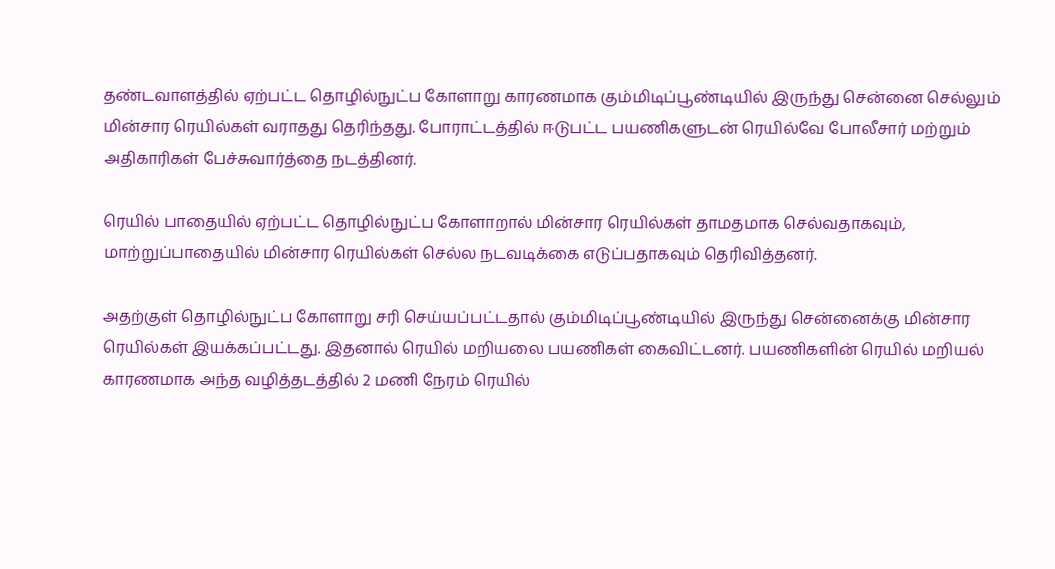தண்டவாளத்தில் ஏற்பட்ட தொழில்நுட்ப கோளாறு காரணமாக கும்மிடிப்பூண்டியில் இருந்து சென்னை செல்லும் மின்சார ரெயில்கள் வராதது தெரிந்தது. போராட்டத்தில் ஈடுபட்ட பயணிகளுடன் ரெயில்வே போலீசார் மற்றும் அதிகாரிகள் பேச்சுவார்த்தை நடத்தினர்.

ரெயில் பாதையில் ஏற்பட்ட தொழில்நுட்ப கோளாறால் மின்சார ரெயில்கள் தாமதமாக செல்வதாகவும், மாற்றுப்பாதையில் மின்சார ரெயில்கள் செல்ல நடவடிக்கை எடுப்பதாகவும் தெரிவித்தனர்.

அதற்குள் தொழில்நுட்ப கோளாறு சரி செய்யப்பட்டதால் கும்மிடிப்பூண்டியில் இருந்து சென்னைக்கு மின்சார ரெயில்கள் இயக்கப்பட்டது. இதனால் ரெயில் மறியலை பயணிகள் கைவிட்டனர். பயணிகளின் ரெயில் மறியல் காரணமாக அந்த வழித்தடத்தில் 2 மணி நேரம் ரெயில்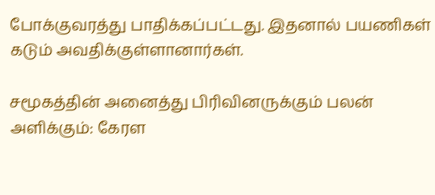போக்குவரத்து பாதிக்கப்பட்டது. இதனால் பயணிகள் கடும் அவதிக்குள்ளானார்கள்.

சமூகத்தின் அனைத்து பிரிவினருக்கும் பலன் அளிக்கும்: கேரள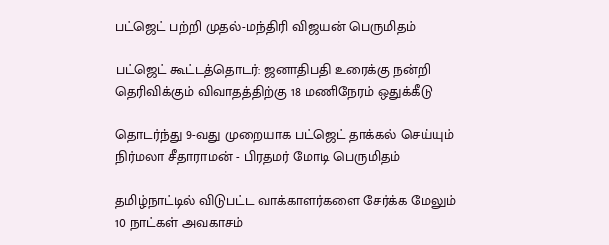பட்ஜெட் பற்றி முதல்-மந்திரி விஜயன் பெருமிதம்

பட்ஜெட் கூட்டத்தொடர்: ஜனாதிபதி உரைக்கு நன்றி தெரிவிக்கும் விவாதத்திற்கு 18 மணிநேரம் ஒதுக்கீடு

தொடர்ந்து 9-வது முறையாக பட்ஜெட் தாக்கல் செய்யும் நிர்மலா சீதாராமன் - பிரதமர் மோடி பெருமிதம்

தமிழ்நாட்டில் விடுபட்ட வாக்காளர்களை சேர்க்க மேலும் 10 நாட்கள் அவகாசம்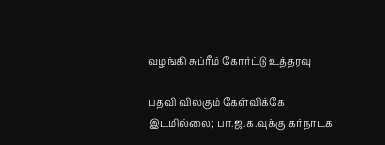வழங்கி சுப்ரீம் கோர்ட்டு உத்தரவு

பதவி விலகும் கேள்விக்கே இடமில்லை; பா.ஜ.க.வுக்கு கர்நாடக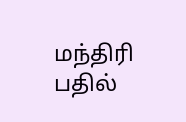மந்திரி பதில்